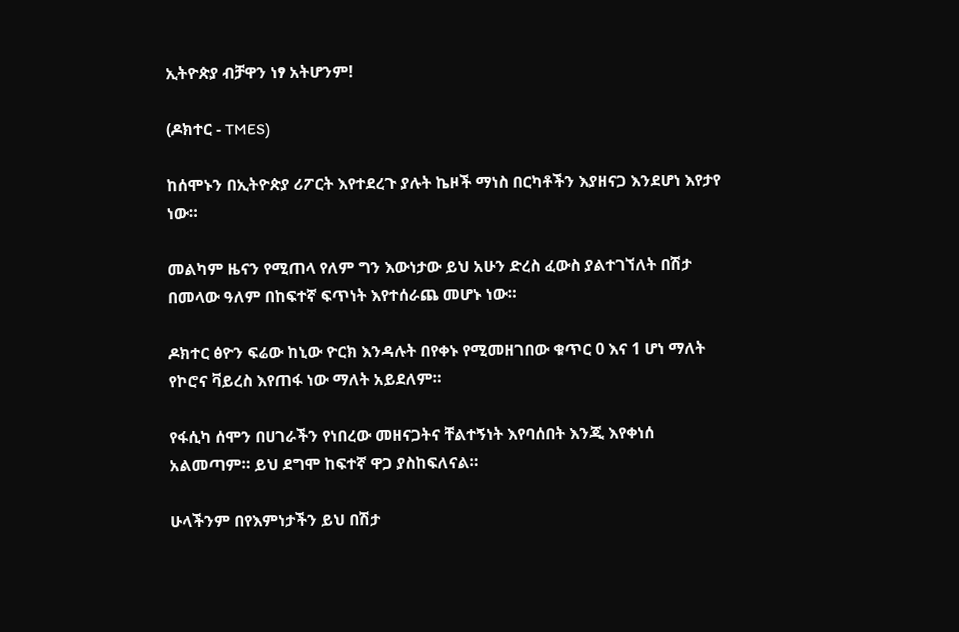ኢትዮጵያ ብቻዋን ነፃ አትሆንም!

(ዶክተር - TMES)

ከሰሞኑን በኢትዮጵያ ሪፖርት እየተደረጉ ያሉት ኬዞች ማነስ በርካቶችን እያዘናጋ እንደሆነ እየታየ ነው።

መልካም ዜናን የሚጠላ የለም ግን እውነታው ይህ አሁን ድረስ ፈውስ ያልተገኘለት በሽታ በመላው ዓለም በከፍተኛ ፍጥነት እየተሰራጨ መሆኑ ነው።

ዶክተር ፅዮን ፍሬው ከኒው ዮርክ እንዳሉት በየቀኑ የሚመዘገበው ቁጥር 0 እና 1 ሆነ ማለት የኮሮና ቫይረስ እየጠፋ ነው ማለት አይደለም።

የፋሲካ ሰሞን በሀገራችን የነበረው መዘናጋትና ቸልተኝነት እየባሰበት እንጂ እየቀነሰ አልመጣም። ይህ ደግሞ ከፍተኛ ዋጋ ያስከፍለናል።

ሁላችንም በየእምነታችን ይህ በሽታ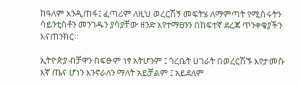ከዓለም እንዲጠፋ፤ ፈጣሪም ለዚህ ወረርሽኝ መፍትሄ ለማምጣት የሚሰሩትን ሳይንቲስቶን መንገዱን ያሳያቸው ዘንድ እየተማፀንን በከፍተኛ ደረጃ ጥንቀቄያችን እናጠንክር።

ኢትዮጵያ ብቻዋን በፍፁም ነፃ አትሆንም ፤ ጎረቤት ሀገራት በወረርሽኙ እየታመሱ እኛ ጤና ሆነን እንኖራለን ማለት አይቻልም ፤ አይደለም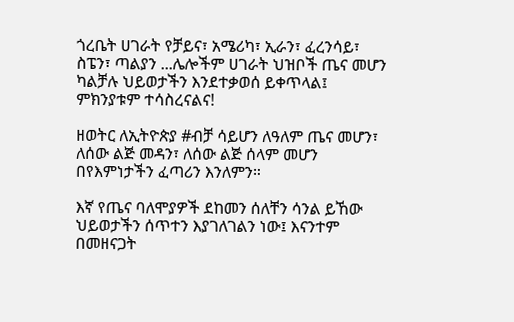ጎረቤት ሀገራት የቻይና፣ አሜሪካ፣ ኢራን፣ ፈረንሳይ፣ ስፔን፣ ጣልያን ...ሌሎችም ሀገራት ህዝቦች ጤና መሆን ካልቻሉ ህይወታችን እንደተቃወሰ ይቀጥላል፤ ምክንያቱም ተሳስረናልና!

ዘወትር ለኢትዮጵያ #ብቻ ሳይሆን ለዓለም ጤና መሆን፣ ለሰው ልጅ መዳን፣ ለሰው ልጅ ሰላም መሆን በየእምነታችን ፈጣሪን እንለምን።

እኛ የጤና ባለሞያዎች ደከመን ሰለቸን ሳንል ይኸው ህይወታችን ሰጥተን እያገለገልን ነው፤ እናንተም በመዘናጋት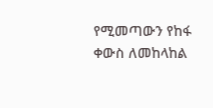የሚመጣውን የከፋ ቀውስ ለመከላከል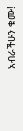አብራችሁን ቁሙ!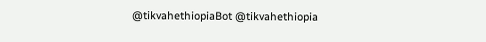@tikvahethiopiaBot @tikvahethiopia